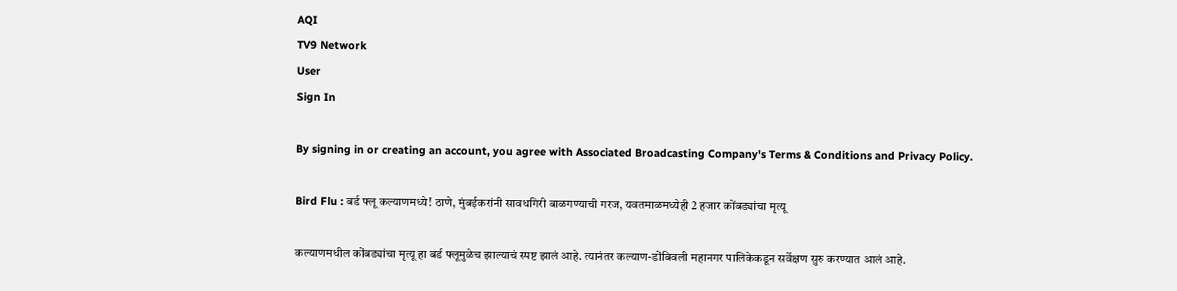AQI
TV9 Network
User
Sign In

By signing in or creating an account, you agree with Associated Broadcasting Company's Terms & Conditions and Privacy Policy.

Bird Flu : बर्ड फ्लू कल्याणमध्ये! ठाणे, मुंबईकरांनी सावधगिरी बाळगण्याची गरज, यवतमाळमध्येही 2 हजार कोंबड्यांचा मृत्यू

कल्याणमधील कोंबड्यांचा मृत्यू हा बर्ड फ्लूमुळेच झाल्याचं स्पष्ट झालं आहे. त्यानंतर कल्याण-डोंबिवली महानगर पालिकेकडून सर्वेक्षण सुरु करण्यात आलं आहे.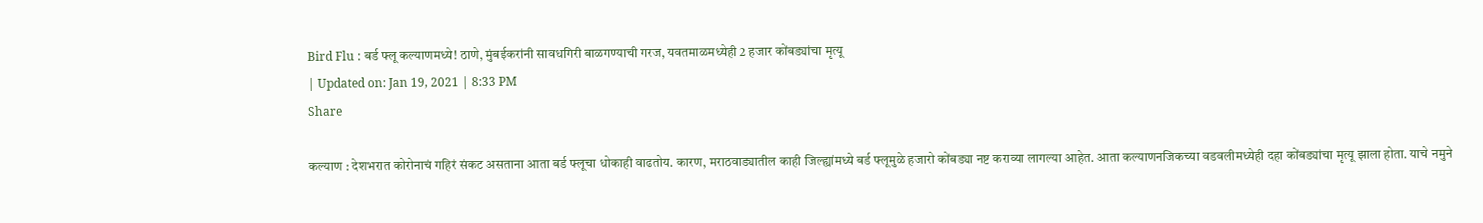Bird Flu : बर्ड फ्लू कल्याणमध्ये! ठाणे, मुंबईकरांनी सावधगिरी बाळगण्याची गरज, यवतमाळमध्येही 2 हजार कोंबड्यांचा मृत्यू
| Updated on: Jan 19, 2021 | 8:33 PM
Share

कल्याण : देशभरात कोरोनाचं गहिरं संकट असताना आता बर्ड फ्लूचा धोकाही वाढतोय. कारण, मराठवाड्यातील काही जिल्ह्यांमध्ये बर्ड फ्लूमुळे हजारो कोंबड्या नष्ट कराव्या लागल्या आहेत. आता कल्याणनजिकच्या वडवलीमध्येही दहा कोंबड्यांचा मृत्यू झाला होता. याचे नमुने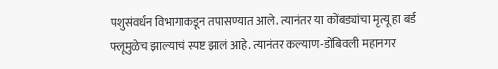पशुसंवर्धन विभागाकडून तपासण्यात आले. त्यानंतर या कोंबड्यांचा मृत्यू हा बर्ड फ्लूमुळेच झाल्याचं स्पष्ट झालं आहे. त्यानंतर कल्याण-डोंबिवली महानगर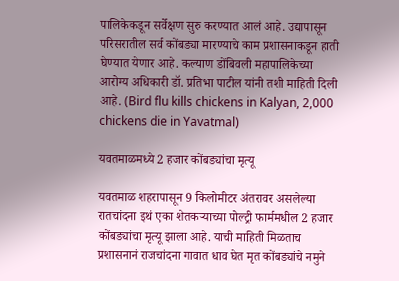पालिकेकडून सर्वेक्षण सुरु करण्यात आलं आहे. उद्यापासून परिसरातील सर्व कोंबड्या मारण्याचे काम प्रशासनाकडून हाती घेण्यात येणार आहे. कल्याण डोंबिवली महापालिकेच्या आरोग्य अधिकारी डॉ. प्रतिभा पाटील यांनी तशी माहिती दिली आहे. (Bird flu kills chickens in Kalyan, 2,000 chickens die in Yavatmal)

यवतमाळमध्ये 2 हजार कोंबड्यांचा मृत्यू

यवतमाळ शहरापासून 9 किलोमीटर अंतरावर असलेल्या रातचांदना इथं एका शेतकऱ्याच्या पोल्ट्री फार्ममधील 2 हजार कोंबड्यांचा मृत्यू झाला आहे. याची माहिती मिळताच प्रशासनानं राजचांदना गावात धाव घेत मृत कोंबड्यांचे नमुने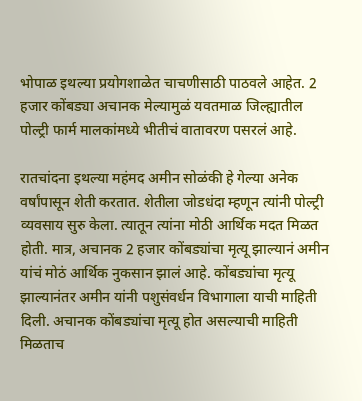भोपाळ इथल्या प्रयोगशाळेत चाचणीसाठी पाठवले आहेत. 2 हजार कोंबड्या अचानक मेल्यामुळं यवतमाळ जिल्ह्यातील पोल्ट्री फार्म मालकांमध्ये भीतीचं वातावरण पसरलं आहे.

रातचांदना इथल्या महंमद अमीन सोळंकी हे गेल्या अनेक वर्षांपासून शेती करतात. शेतीला जोडधंदा म्हणून त्यांनी पोल्ट्री व्यवसाय सुरु केला. त्यातून त्यांना मोठी आर्थिक मदत मिळत होती. मात्र, अचानक 2 हजार कोंबड्यांचा मृत्यू झाल्यानं अमीन यांचं मोठं आर्थिक नुकसान झालं आहे. कोंबड्यांचा मृत्यू झाल्यानंतर अमीन यांनी पशुसंवर्धन विभागाला याची माहिती दिली. अचानक कोंबड्यांचा मृत्यू होत असल्याची माहिती मिळताच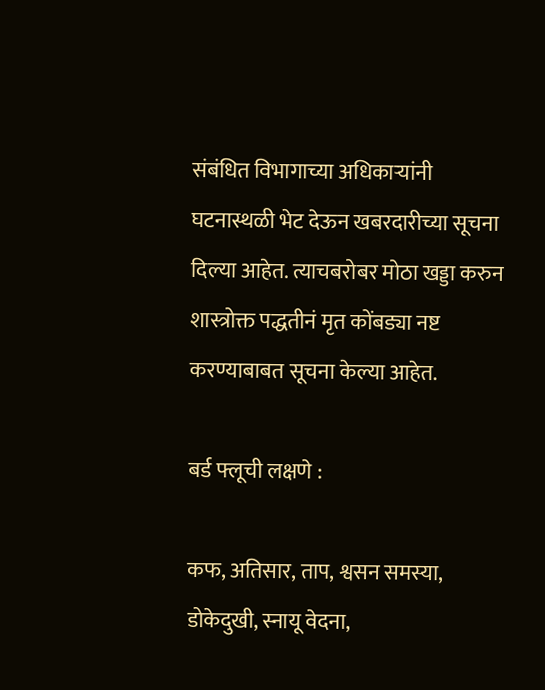संबंधित विभागाच्या अधिकाऱ्यांनी घटनास्थळी भेट देऊन खबरदारीच्या सूचना दिल्या आहेत. त्याचबरोबर मोठा खड्डा करुन शास्त्रोक्त पद्धतीनं मृत कोंबड्या नष्ट करण्याबाबत सूचना केल्या आहेत.

बर्ड फ्लूची लक्षणे :

कफ, अतिसार, ताप, श्वसन समस्या, डोकेदुखी, स्नायू वेदना,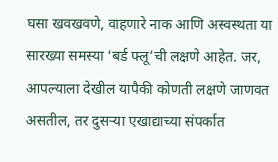घसा खवखवणे, वाहणारे नाक आणि अस्वस्थता या सारख्या समस्या ‘बर्ड फ्लू’ची लक्षणे आहेत. जर, आपल्याला देखील यापैकी कोणती लक्षणे जाणवत असतील, तर दुसर्‍या एखाद्याच्या संपर्कात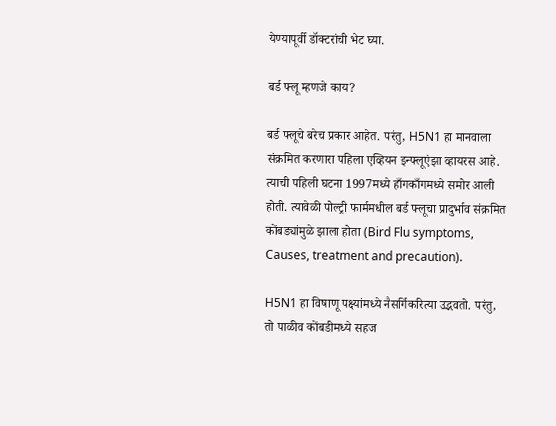येण्यापूर्वी डॉक्टरांची भेट घ्या.

बर्ड फ्लू म्हणजे काय?

बर्ड फ्लूचे बरेच प्रकार आहेत. परंतु, H5N1 हा मानवाला संक्रमित करणारा पहिला एव्हियन इन्फ्लूएंझा व्हायरस आहे. त्याची पहिली घटना 1997मध्ये हाँगकाँगमध्ये समोर आली होती. त्यावेळी पोल्ट्री फार्ममधील बर्ड फ्लूचा प्रादुर्भाव संक्रमित कोंबड्यांमुळे झाला होता (Bird Flu symptoms, Causes, treatment and precaution).

H5N1 हा विषाणू पक्ष्यांमध्ये नैसर्गिकरित्या उद्भवतो. परंतु, तो पाळीव कोंबडीमध्ये सहज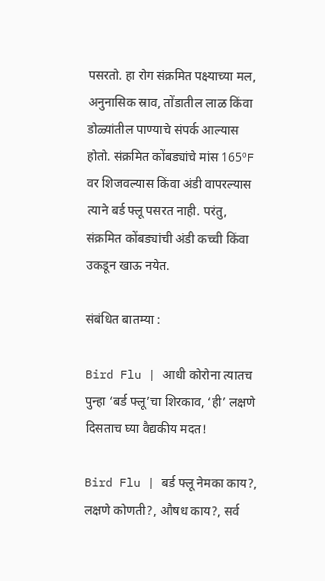पसरतो. हा रोग संक्रमित पक्ष्याच्या मल, अनुनासिक स्राव, तोंडातील लाळ किंवा डोळ्यांतील पाण्याचे संपर्क आल्यास होतो. संक्रमित कोंबड्यांचे मांस 165ºF वर शिजवल्यास किंवा अंडी वापरल्यास त्याने बर्ड फ्लू पसरत नाही. परंतु, संक्रमित कोंबड्यांची अंडी कच्ची किंवा उकडून खाऊ नयेत.

संबंधित बातम्या :

Bird Flu | आधी कोरोना त्यातच पुन्हा ‘बर्ड फ्लू’चा शिरकाव, ‘ही’ लक्षणे दिसताच घ्या वैद्यकीय मदत!

Bird Flu | बर्ड फ्लू नेमका काय?, लक्षणे कोणती?, औषध काय?, सर्व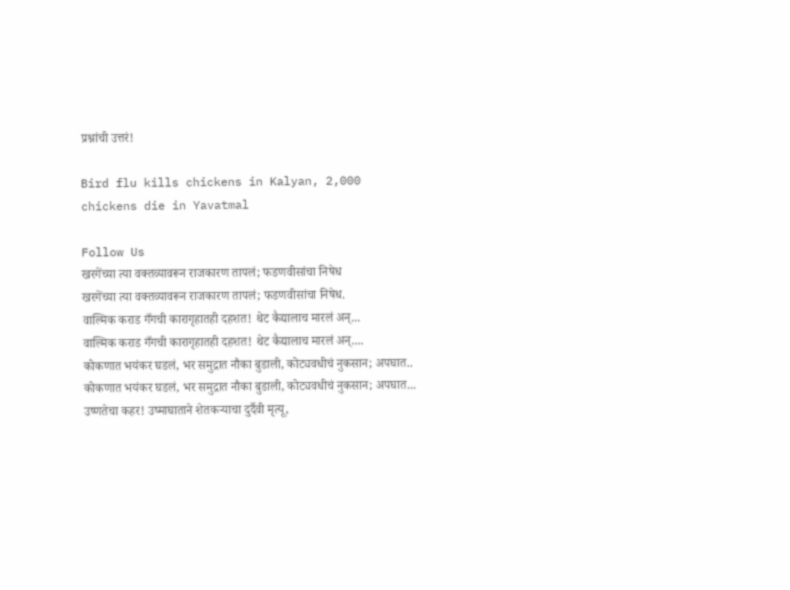प्रश्नांची उत्तरं!

Bird flu kills chickens in Kalyan, 2,000 chickens die in Yavatmal

Follow Us
खरगेंच्या त्या वक्तव्यावरून राजकारण तापलं; फडणवीसांचा निषेध
खरगेंच्या त्या वक्तव्यावरून राजकारण तापलं; फडणवीसांचा निषेध.
वाल्मिक कराड गँगची कारागृहातही दहशत! थेट कैद्यालाच मारलं अन्...
वाल्मिक कराड गँगची कारागृहातही दहशत! थेट कैद्यालाच मारलं अन्....
कोकणात भयंकर घडलं, भर समुद्रात नौका बुडाली, कोट्यवधीचं नुकसान; अपघात..
कोकणात भयंकर घडलं, भर समुद्रात नौका बुडाली, कोट्यवधीचं नुकसान; अपघात...
उष्णतेचा कहर! उष्माघाताने शेतकऱ्याचा दुर्दैवी मृत्यू,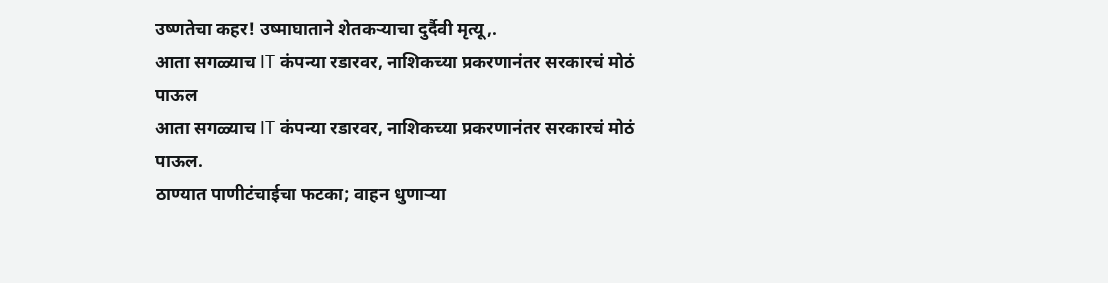उष्णतेचा कहर! उष्माघाताने शेतकऱ्याचा दुर्दैवी मृत्यू,.
आता सगळ्याच IT कंपन्या रडारवर, नाशिकच्या प्रकरणानंतर सरकारचं मोठं पाऊल
आता सगळ्याच IT कंपन्या रडारवर, नाशिकच्या प्रकरणानंतर सरकारचं मोठं पाऊल.
ठाण्यात पाणीटंचाईचा फटका; वाहन धुणाऱ्या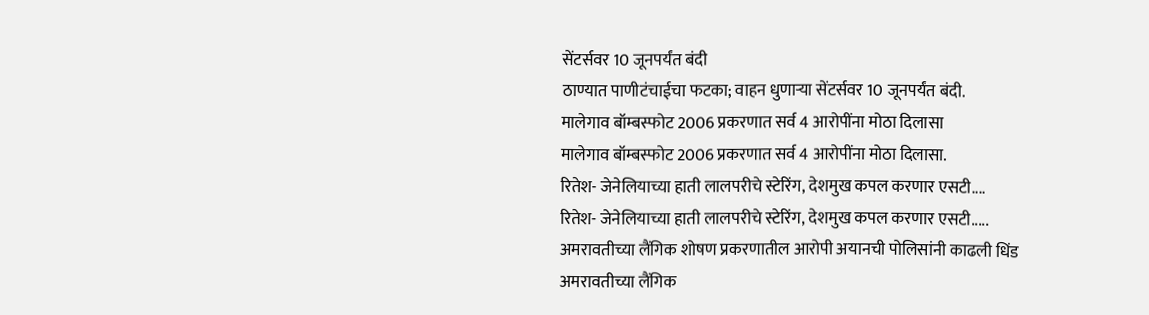सेंटर्सवर 10 जूनपर्यंत बंदी
ठाण्यात पाणीटंचाईचा फटका; वाहन धुणाऱ्या सेंटर्सवर 10 जूनपर्यंत बंदी.
मालेगाव बॉम्बस्फोट 2006 प्रकरणात सर्व 4 आरोपींना मोठा दिलासा
मालेगाव बॉम्बस्फोट 2006 प्रकरणात सर्व 4 आरोपींना मोठा दिलासा.
रितेश- जेनेलियाच्या हाती लालपरीचे स्टेरिंग, देशमुख कपल करणार एसटी....
रितेश- जेनेलियाच्या हाती लालपरीचे स्टेरिंग, देशमुख कपल करणार एसटी.....
अमरावतीच्या लैंगिक शोषण प्रकरणातील आरोपी अयानची पोलिसांनी काढली धिंड
अमरावतीच्या लैंगिक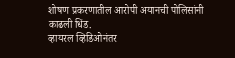शोषण प्रकरणातील आरोपी अयानची पोलिसांनी काढली धिंड.
व्हायरल व्हिडिओनंतर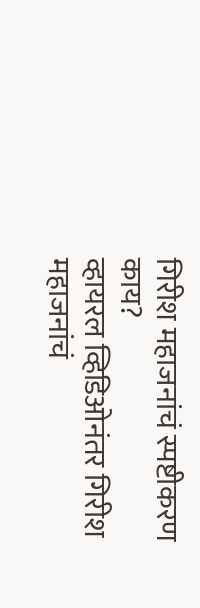गिरीश महाजनांचं स्पष्टीकरण काय?
व्हायरल व्हिडिओनंतर गिरीश महाजनांचं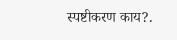स्पष्टीकरण काय?.